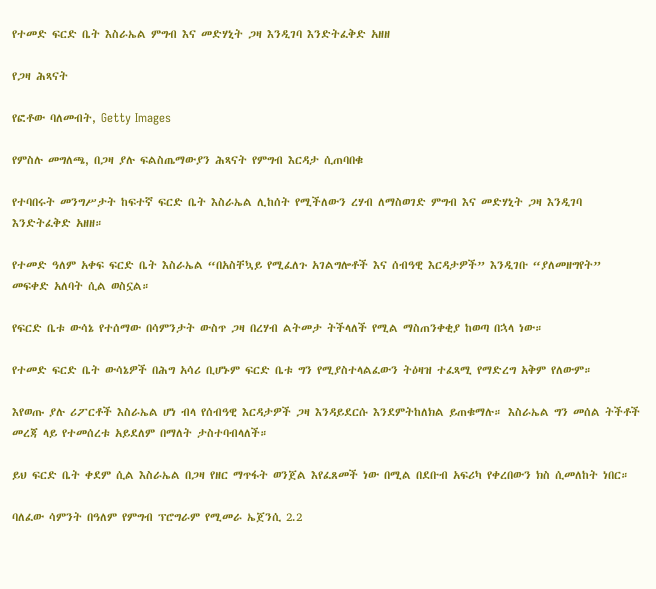የተመድ ፍርድ ቤት እስራኤል ምግብ እና መድሃኒት ጋዛ እንዲገባ እንድትፈቅድ አዘዘ

የጋዛ ሕጻናት

የፎቶው ባለመብት, Getty Images

የምስሉ መግለጫ, በጋዛ ያሉ ፍልስጤማውያን ሕጻናት የምግብ እርዳታ ሲጠባበቁ

የተባበሩት መንግሥታት ከፍተኛ ፍርድ ቤት እስራኤል ሊከሰት የሚችለውን ረሃብ ለማስወገድ ምግብ እና መድሃኒት ጋዛ እንዲገባ እንድትፈቅድ አዘዘ።

የተመድ ዓለም አቀፍ ፍርድ ቤት እስራኤል “በአስቸኳይ የሚፈለጉ አገልግሎቶች እና ሰብዓዊ እርዳታዎች” እንዲገቡ “ያለመዘግየት” መፍቀድ አለባት ሲል ወስኗል።

የፍርድ ቤቱ ውሳኔ የተሰማው በሳምንታት ውስጥ ጋዛ በረሃብ ልትመታ ትችላለች የሚል ማስጠንቀቂያ ከወጣ በኋላ ነው።

የተመድ ፍርድ ቤት ውሳኔዎች በሕግ አሳሪ ቢሆኑም ፍርድ ቤቱ ግን የሚያስተላልፈውን ትዕዛዝ ተፈጻሚ የማድረግ አቅም የለውም።

እየወጡ ያሉ ሪፖርቶች እስራኤል ሆነ ብላ የሰብዓዊ እርዳታዎች ጋዛ እንዳይደርሱ እንደምትከለክል ይጠቁማሉ። እስራኤል ግን መሰል ትችቶች መረጃ ላይ የተመሰረቱ አይደለም በማለት ታስተባብላለች።

ይህ ፍርድ ቤት ቀደም ሲል እስራኤል በጋዛ የዘር ማጥፋት ወንጀል እየፈጸመች ነው በሚል በደቡብ አፍሪካ የቀረበውን ክስ ሲመለከት ነበር።

ባለፈው ሳምንት በዓለም የምግብ ፕሮግራም የሚመራ ኤጀንሲ 2.2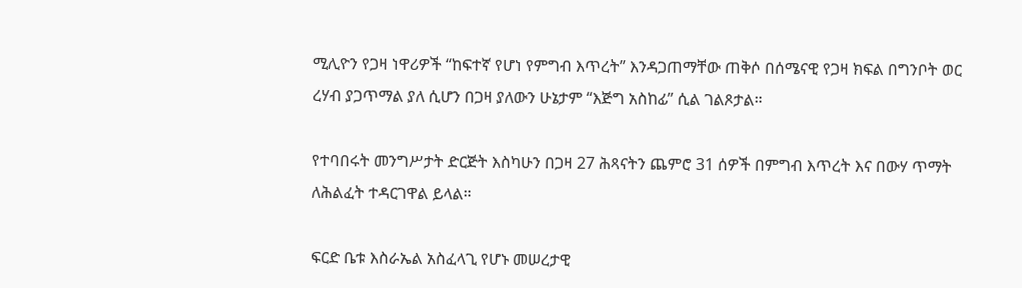ሚሊዮን የጋዛ ነዋሪዎች “ከፍተኛ የሆነ የምግብ እጥረት” እንዳጋጠማቸው ጠቅሶ በሰሜናዊ የጋዛ ክፍል በግንቦት ወር ረሃብ ያጋጥማል ያለ ሲሆን በጋዛ ያለውን ሁኔታም “እጅግ አስከፊ” ሲል ገልጾታል።

የተባበሩት መንግሥታት ድርጅት እስካሁን በጋዛ 27 ሕጻናትን ጨምሮ 31 ሰዎች በምግብ እጥረት እና በውሃ ጥማት ለሕልፈት ተዳርገዋል ይላል።

ፍርድ ቤቱ እስራኤል አስፈላጊ የሆኑ መሠረታዊ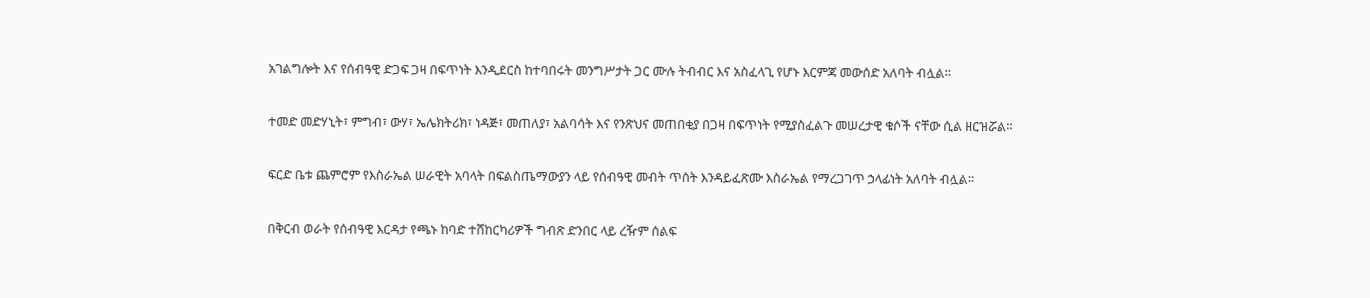አገልግሎት እና የሰብዓዊ ድጋፍ ጋዛ በፍጥነት እንዲደርስ ከተባበሩት መንግሥታት ጋር ሙሉ ትብብር እና አስፈላጊ የሆኑ እርምጃ መውሰድ አለባት ብሏል።

ተመድ መድሃኒት፣ ምግብ፣ ውሃ፣ ኤሌክትሪክ፣ ነዳጅ፣ መጠለያ፣ አልባሳት እና የንጽህና መጠበቂያ በጋዛ በፍጥነት የሚያስፈልጉ መሠረታዊ ቁሶች ናቸው ሲል ዘርዝሯል።

ፍርድ ቤቱ ጨምሮም የእስራኤል ሠራዊት አባላት በፍልስጤማውያን ላይ የሰብዓዊ መብት ጥሰት እንዳይፈጽሙ እስራኤል የማረጋገጥ ኃላፊነት አለባት ብሏል።

በቅርብ ወራት የሰብዓዊ እርዳታ የጫኑ ከባድ ተሸከርካሪዎች ግብጽ ድንበር ላይ ረዥም ሰልፍ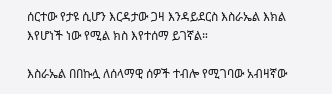ሰርተው የታዩ ሲሆን እርዳታው ጋዛ እንዳይደርስ እስራኤል እክል እየሆነች ነው የሚል ክስ እየተሰማ ይገኛል።

እስራኤል በበኩሏ ለሰላማዊ ሰዎች ተብሎ የሚገባው አብዛኛው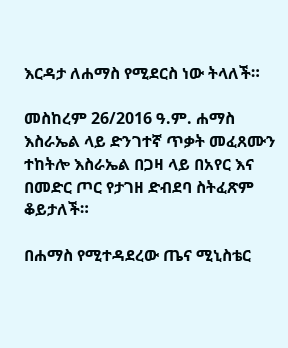እርዳታ ለሐማስ የሚደርስ ነው ትላለች።

መስከረም 26/2016 ዓ.ም. ሐማስ እስራኤል ላይ ድንገተኛ ጥቃት መፈጸሙን ተከትሎ እስራኤል በጋዛ ላይ በአየር እና በመድር ጦር የታገዘ ድብደባ ስትፈጽም ቆይታለች።

በሐማስ የሚተዳደረው ጤና ሚኒስቴር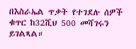በእስራኤል ጥቃት የተገደሉ ሰዎች ቁጥር ከ32ሺህ 500 መሻገሩን ይገልጻል።